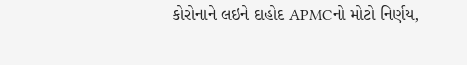કોરોનાને લઇને દાહોદ APMCનો મોટો નિર્ણય,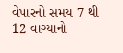વેપારનો સમય 7 થી 12 વાગ્યાનો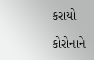કરાયો

કોરોનાને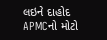લઇને દાહોદ APMCનો મોટો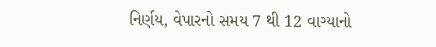નિર્ણય, વેપારનો સમય 7 થી 12 વાગ્યાનો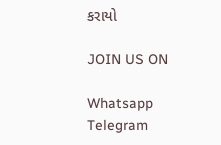કરાયો

JOIN US ON

Whatsapp
Telegram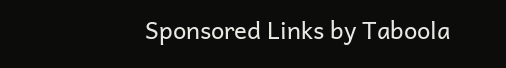Sponsored Links by Taboola